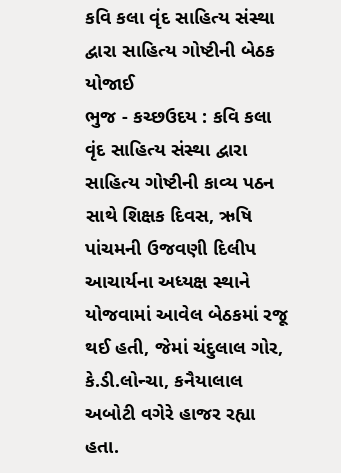કવિ કલા વૃંદ સાહિત્ય સંસ્થા દ્વારા સાહિત્ય ગોષ્ટીની બેઠક યોજાઈ
ભુજ - કચ્છઉદય : કવિ કલા વૃંદ સાહિત્ય સંસ્થા દ્વારા સાહિત્ય ગોષ્ટીની કાવ્ય પઠન સાથે શિક્ષક દિવસ, ઋષિ પાંચમની ઉજવણી દિલીપ આચાર્યના અધ્યક્ષ સ્થાને યોજવામાં આવેલ બેઠકમાં રજૂ થઈ હતી, જેમાં ચંદુલાલ ગોર, કે.ડી.લોન્ચા, કનૈયાલાલ અબોટી વગેરે હાજર રહ્યા હતા.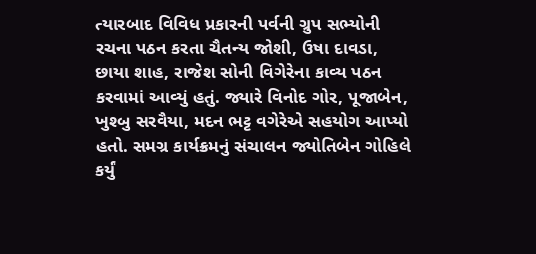ત્યારબાદ વિવિધ પ્રકારની પર્વની ગ્રુપ સભ્યોની રચના પઠન કરતા ચૈતન્ય જોશી, ઉષા દાવડા, છાયા શાહ, રાજેશ સોની વિગેરેના કાવ્ય પઠન કરવામાં આવ્યું હતું. જ્યારે વિનોદ ગોર, પૂજાબેન, ખુશ્બુ સરવૈયા, મદન ભટ્ટ વગેરેએ સહયોગ આપ્યો હતો. સમગ્ર કાર્યક્રમનું સંચાલન જ્યોતિબેન ગોહિલે કર્યું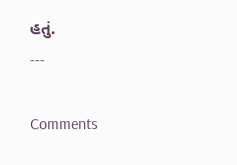હતું.
---

Comments